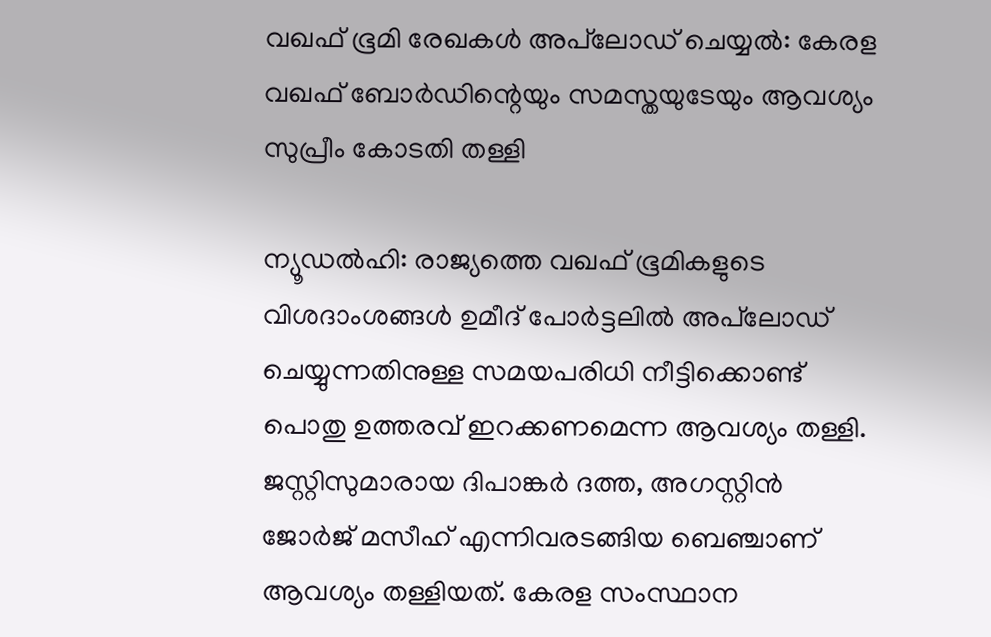വഖഫ് ഭൂമി രേഖകൾ അപ്‌ലോഡ് ചെയ്യൽ: കേരള വഖഫ് ബോർഡിന്റെയും സമസ്തയുടേയും ആവശ്യം സുപ്രീം കോടതി തള്ളി

ന്യൂഡൽഹി: രാജ്യത്തെ വഖഫ് ഭൂമികളുടെ വിശദാംശങ്ങൾ ഉമീദ് പോർട്ടലിൽ അപ്‌ലോഡ് ചെയ്യുന്നതിനുള്ള സമയപരിധി നീട്ടിക്കൊണ്ട് പൊതു ഉത്തരവ് ഇറക്കണമെന്ന ആവശ്യം തള്ളി. ജസ്റ്റിസുമാരായ ദിപാങ്കർ ദത്ത, അഗസ്റ്റിൻ ജോർജ് മസീഹ് എന്നിവരടങ്ങിയ ബെഞ്ചാണ് ആവശ്യം തള്ളിയത്. കേരള സംസ്ഥാന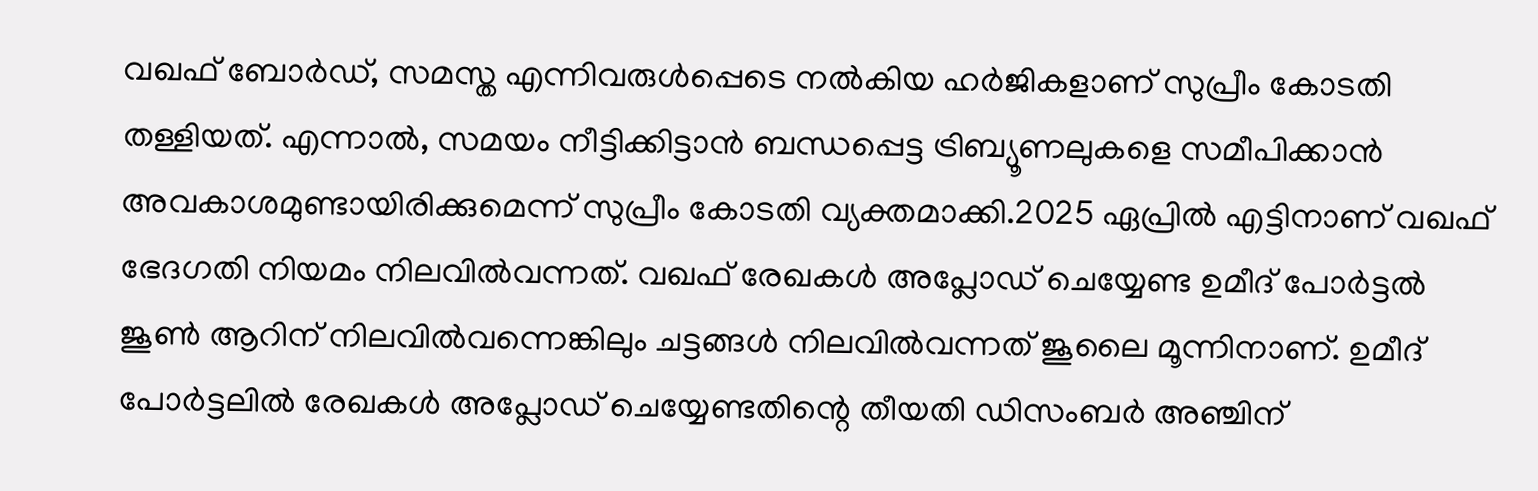വഖഫ് ബോർഡ്, സമസ്ത എന്നിവരുൾപ്പെടെ നൽകിയ ഹർജികളാണ് സുപ്രീം കോടതി തള്ളിയത്. എന്നാൽ, സമയം നീട്ടിക്കിട്ടാൻ ബന്ധപ്പെട്ട ട്രിബ്യൂണലുകളെ സമീപിക്കാൻ അവകാശമുണ്ടായിരിക്കുമെന്ന് സുപ്രീം കോടതി വ്യക്തമാക്കി.2025 ഏപ്രിൽ എട്ടിനാണ് വഖഫ് ഭേദഗതി നിയമം നിലവിൽവന്നത്. വഖഫ് രേഖകൾ അപ്ലോഡ് ചെയ്യേണ്ട ഉമീദ് പോർട്ടൽ ജൂൺ ആറിന് നിലവിൽവന്നെങ്കിലും ചട്ടങ്ങൾ നിലവിൽവന്നത് ജൂലൈ മൂന്നിനാണ്. ഉമീദ് പോർട്ടലിൽ രേഖകൾ അപ്ലോഡ് ചെയ്യേണ്ടതിന്റെ തീയതി ഡിസംബർ അഞ്ചിന്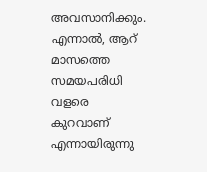അവസാനിക്കും. എന്നാൽ, ആറ് മാസത്തെ സമയപരിധി വളരെ കുറവാണ് എന്നായിരുന്നു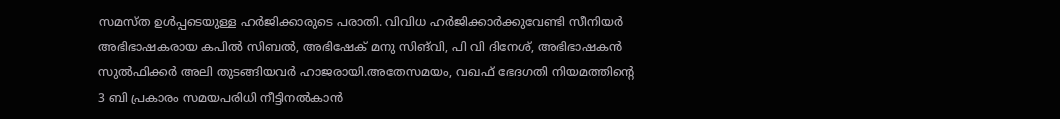സമസ്ത ഉൾപ്പടെയുള്ള ഹർജിക്കാരുടെ പരാതി. വിവിധ ഹർജിക്കാർക്കുവേണ്ടി സീനിയർ അഭിഭാഷകരായ കപിൽ സിബൽ, അഭിഷേക് മനു സിങ്‌വി, പി വി ദിനേശ്, അഭിഭാഷകൻ സുൽഫിക്കർ അലി തുടങ്ങിയവർ ഹാജരായി.അതേസമയം, വഖഫ് ഭേദഗതി നിയമത്തിന്റെ 3 ബി പ്രകാരം സമയപരിധി നീട്ടിനൽകാൻ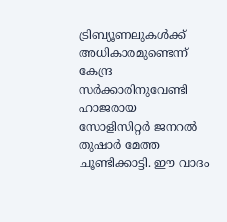ട്രിബ്യൂണലുകൾക്ക് അധികാരമുണ്ടെന്ന് കേന്ദ്ര സർക്കാരിനുവേണ്ടി ഹാജരായ സോളിസിറ്റർ ജനറൽ തുഷാർ മേത്ത ചൂണ്ടിക്കാട്ടി. ഈ വാദം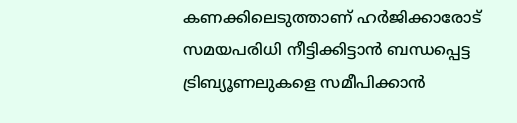കണക്കിലെടുത്താണ് ഹർജിക്കാരോട് സമയപരിധി നീട്ടിക്കിട്ടാൻ ബന്ധപ്പെട്ട ട്രിബ്യൂണലുകളെ സമീപിക്കാൻ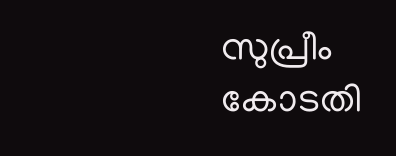സുപ്രീം കോടതി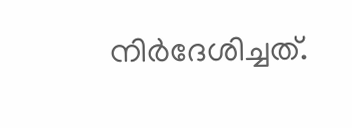നിർദേശിച്ചത്.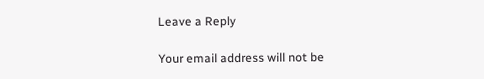Leave a Reply

Your email address will not be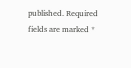published. Required fields are marked *